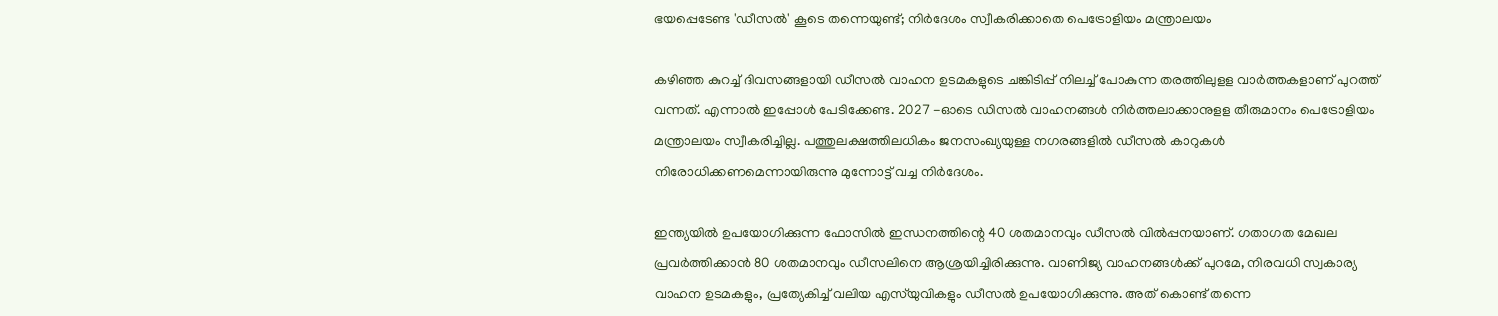ഭയപ്പെടേണ്ട 'ഡീസൽ' കൂടെ തന്നെയുണ്ട്; നിർദേശം സ്വീകരിക്കാതെ പെട്രോളിയം മന്ത്രാലയം

കഴിഞ്ഞ കുറച്ച് ദിവസങ്ങളായി ഡീസൽ വാഹന ഉടമകളുടെ ചങ്കിടിപ്പ് നിലച്ച് പോകുന്ന തരത്തിലുളള വാർത്തകളാണ് പുറത്ത് വന്നത്. എന്നാൽ ഇപ്പോൾ പേടിക്കേണ്ട. 2027 -ഓടെ ഡിസൽ വാഹനങ്ങൾ നിർത്തലാക്കാനുളള തീരുമാനം പെട്രോളിയം മന്ത്രാലയം സ്വീകരിച്ചില്ല. പത്തുലക്ഷത്തിലധികം ജനസംഖ്യയുള്ള നഗരങ്ങളിൽ ഡീസൽ കാറുകൾ നിരോധിക്കണമെന്നായിരുന്നു മുന്നോട്ട് വച്ച നിർദേശം.

ഇന്ത്യയിൽ ഉപയോഗിക്കുന്ന ഫോസിൽ ഇന്ധനത്തിന്റെ 40 ശതമാനവും ഡീസൽ വിൽപ്പനയാണ്. ഗതാഗത മേഖല പ്രവർത്തിക്കാൻ 80 ശതമാനവും ഡീസലിനെ ആശ്രയിച്ചിരിക്കുന്നു. വാണിജ്യ വാഹനങ്ങൾക്ക് പുറമേ, നിരവധി സ്വകാര്യ വാഹന ഉടമകളും, പ്രത്യേകിച്ച് വലിയ എസ്‌യുവികളും ഡീസൽ ഉപയോഗിക്കുന്നു. അത് കൊണ്ട് തന്നെ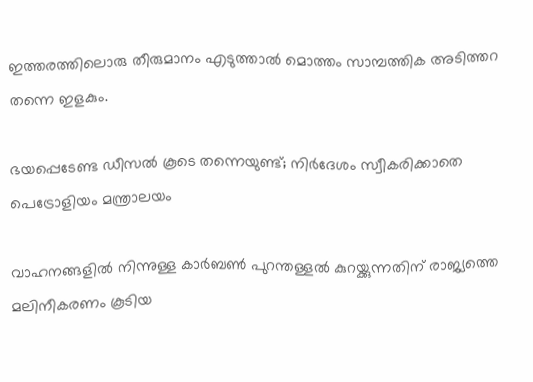ഇത്തരത്തിലൊരു തീരുമാനം എടുത്താൽ മൊത്തം സാമ്പത്തിക അടിത്തറ തന്നെ ഇളകും.

ഭയപ്പെടേണ്ട ഡീസൽ കൂടെ തന്നെയുണ്ട്; നിർദേശം സ്വീകരിക്കാതെ പെട്രോളിയം മന്ത്രാലയം

വാഹനങ്ങളില്‍ നിന്നുള്ള കാര്‍ബണ്‍ പുറന്തള്ളല്‍ കുറയ്ക്കുന്നതിന് രാജ്യത്തെ മലിനീകരണം കൂടിയ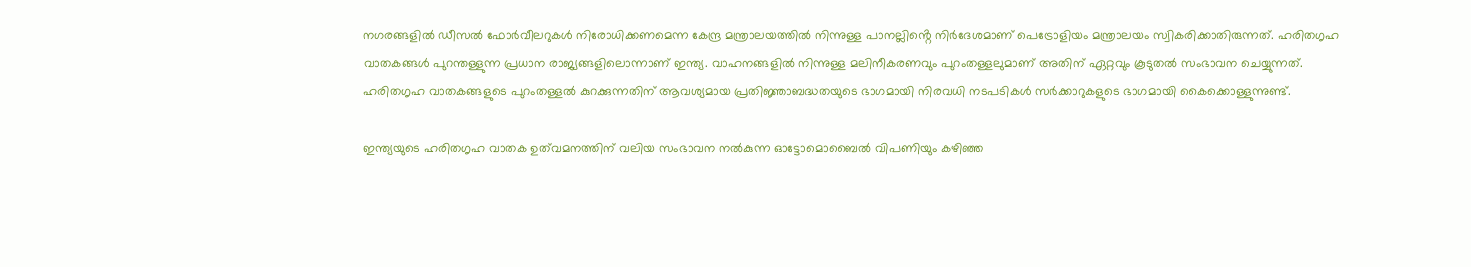നഗരങ്ങളില്‍ ഡീസല്‍ ഫോര്‍വീലറുകള്‍ നിരോധിക്കണമെന്ന കേന്ദ്ര മന്ത്രാലയത്തില്‍ നിന്നുള്ള പാനല്ലിൻ്റെ നിര്‍ദേശമാണ് പെട്രോളിയം മന്ത്രാലയം സ്വികരിക്കാതിരുന്നത്. ഹരിതഗൃഹ വാതകങ്ങള്‍ പുറന്തള്ളുന്ന പ്രധാന രാജ്യങ്ങളിലൊന്നാണ് ഇന്ത്യ. വാഹനങ്ങളില്‍ നിന്നുള്ള മലിനീകരണവും പുറംതള്ളലുമാണ് അതിന് ഏറ്റവും കൂടുതല്‍ സംഭാവന ചെയ്യുന്നത്. ഹരിതഗൃഹ വാതകങ്ങളുടെ പുറംതള്ളല്‍ കുറക്കുന്നതിന് ആവശ്യമായ പ്രതിജ്ഞാബദ്ധതയുടെ ഭാഗമായി നിരവധി നടപടികള്‍ സര്‍ക്കാറുകളുടെ ഭാഗമായി കൈക്കൊള്ളുന്നുണ്ട്.

ഇന്ത്യയുടെ ഹരിതഗൃഹ വാതക ഉത്‌വമനത്തിന് വലിയ സംഭാവന നല്‍കുന്ന ഓട്ടോമൊബൈല്‍ വിപണിയും കഴിഞ്ഞ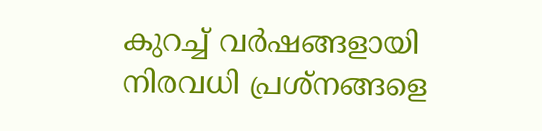കുറച്ച് വര്‍ഷങ്ങളായി നിരവധി പ്രശ്‌നങ്ങളെ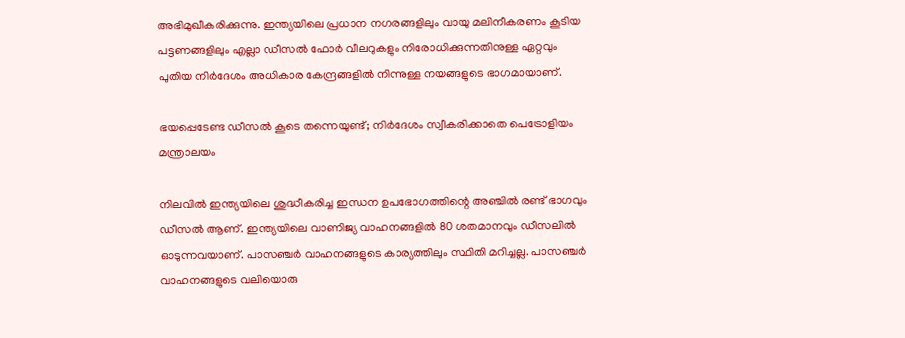അഭിമുഖീകരിക്കുന്നു. ഇന്ത്യയിലെ പ്രധാന നഗരങ്ങളിലും വായു മലിനീകരണം കൂടിയ പട്ടണങ്ങളിലും എല്ലാ ഡീസല്‍ ഫോര്‍ വീലറുകളും നിരോധിക്കുന്നതിനുള്ള ഏറ്റവും പുതിയ നിര്‍ദേശം അധികാര കേന്ദ്രങ്ങളില്‍ നിന്നുള്ള നയങ്ങളുടെ ഭാഗമായാണ്.

ഭയപ്പെടേണ്ട ഡീസൽ കൂടെ തന്നെയുണ്ട്; നിർദേശം സ്വീകരിക്കാതെ പെട്രോളിയം മന്ത്രാലയം

നിലവില്‍ ഇന്ത്യയിലെ ശുദ്ധീകരിച്ച ഇന്ധന ഉപഭോഗത്തിന്റെ അഞ്ചില്‍ രണ്ട് ഭാഗവും ഡീസല്‍ ആണ്. ഇന്ത്യയിലെ വാണിജ്യ വാഹനങ്ങളില്‍ 80 ശതമാനവും ഡീസലില്‍ ഓടുന്നവയാണ്. പാസഞ്ചര്‍ വാഹനങ്ങളുടെ കാര്യത്തിലും സ്ഥിതി മറിച്ചല്ല. പാസഞ്ചര്‍ വാഹനങ്ങളുടെ വലിയൊരു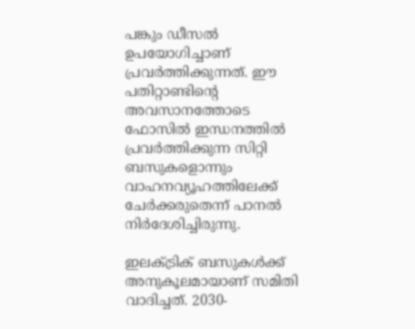പങ്കും ഡീസല്‍ ഉപയോഗിച്ചാണ് പ്രവര്‍ത്തിക്കുന്നത്. ഈ പതിറ്റാണ്ടിന്റെ അവസാനത്തോടെ ഫോസില്‍ ഇന്ധനത്തില്‍ പ്രവര്‍ത്തിക്കുന്ന സിറ്റി ബസുകളൊന്നും വാഹനവ്യൂഹത്തിലേക്ക് ചേര്‍ക്കരുതെന്ന് പാനല്‍ നിർദേശിച്ചിരുന്നു.

ഇലക്ട്രിക് ബസുകള്‍ക്ക് അനുകൂലമായാണ് സമിതി വാദിച്ചത്. 2030-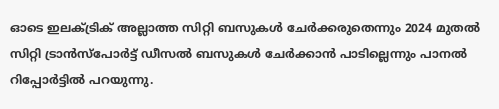ഓടെ ഇലക്ട്രിക് അല്ലാത്ത സിറ്റി ബസുകള്‍ ചേര്‍ക്കരുതെന്നും 2024 മുതല്‍ സിറ്റി ട്രാന്‍സ്പോര്‍ട്ട് ഡീസല്‍ ബസുകള്‍ ചേര്‍ക്കാന്‍ പാടില്ലെന്നും പാനല്‍ റിപ്പോര്‍ട്ടില്‍ പറയുന്നു.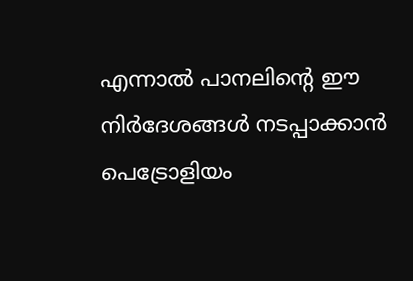എന്നാല്‍ പാനലിന്റെ ഈ നിര്‍ദേശങ്ങള്‍ നടപ്പാക്കാന്‍ പെട്രോളിയം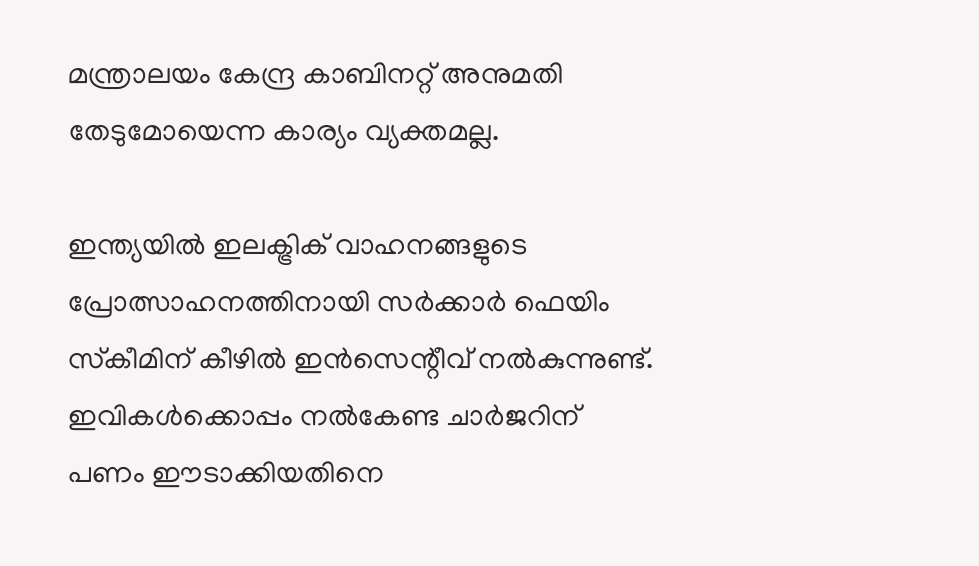മന്ത്രാലയം കേന്ദ്ര കാബിനറ്റ് അനുമതി തേടുമോയെന്ന കാര്യം വ്യക്തമല്ല.

ഇന്ത്യയില്‍ ഇലക്ട്രിക് വാഹനങ്ങളുടെ പ്രോത്സാഹനത്തിനായി സര്‍ക്കാര്‍ ഫെയിം സ്‌കീമിന് കീഴില്‍ ഇന്‍സെന്റീവ് നല്‍കുന്നുണ്ട്. ഇവികള്‍ക്കൊപ്പം നല്‍കേണ്ട ചാര്‍ജറിന് പണം ഈടാക്കിയതിനെ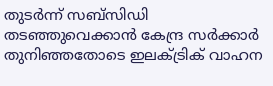തുടര്‍ന്ന് സബ്സിഡി തടഞ്ഞുവെക്കാന്‍ കേന്ദ്ര സര്‍ക്കാര്‍ തുനിഞ്ഞതോടെ ഇലക്ട്രിക് വാഹന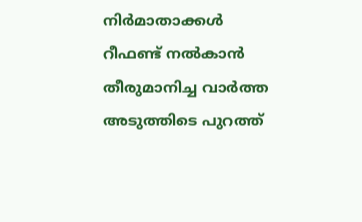നിര്‍മാതാക്കള്‍ റീഫണ്ട് നല്‍കാന്‍ തീരുമാനിച്ച വാര്‍ത്ത അടുത്തിടെ പുറത്ത്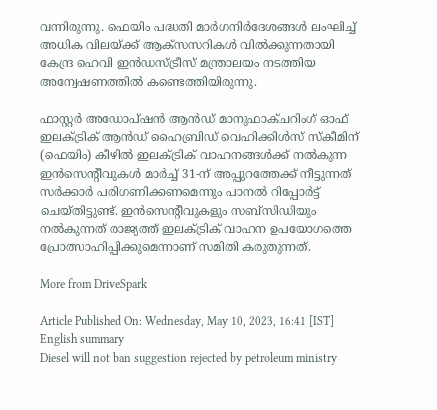വന്നിരുന്നു. ഫെയിം പദ്ധതി മാര്‍ഗനിര്‍ദേശങ്ങള്‍ ലംഘിച്ച് അധിക വിലയ്ക്ക് ആക്സസറികള്‍ വില്‍ക്കുന്നതായി കേന്ദ്ര ഹെവി ഇന്‍ഡസ്ട്രീസ് മന്ത്രാലയം നടത്തിയ അന്വേഷണത്തില്‍ കണ്ടെത്തിയിരുന്നു.

ഫാസ്റ്റര്‍ അഡോപ്ഷന്‍ ആന്‍ഡ് മാനുഫാക്ചറിംഗ് ഓഫ് ഇലക്ട്രിക് ആന്‍ഡ് ഹൈബ്രിഡ് വെഹിക്കിള്‍സ് സ്‌കീമിന് (ഫെയിം) കീഴില്‍ ഇലക്ട്രിക് വാഹനങ്ങള്‍ക്ക് നല്‍കുന്ന ഇന്‍സെന്റീവുകള്‍ മാര്‍ച്ച് 31-ന് അപ്പുറത്തേക്ക് നീട്ടുന്നത് സര്‍ക്കാര്‍ പരിഗണിക്കണമെന്നും പാനല്‍ റിപ്പോര്‍ട്ട് ചെയ്തിട്ടുണ്ട്. ഇന്‍സെന്റീവുകളും സബ്‌സിഡിയും നല്‍കുന്നത് രാജ്യത്ത് ഇലക്ട്രിക് വാഹന ഉപയോഗത്തെ പ്രോത്സാഹിപ്പിക്കുമെന്നാണ് സമിതി കരുതുന്നത്.

More from DriveSpark

Article Published On: Wednesday, May 10, 2023, 16:41 [IST]
English summary
Diesel will not ban suggestion rejected by petroleum ministry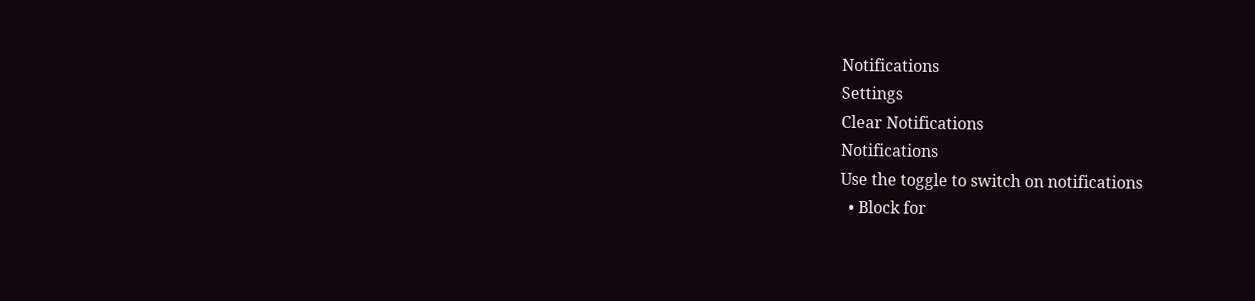Notifications
Settings
Clear Notifications
Notifications
Use the toggle to switch on notifications
  • Block for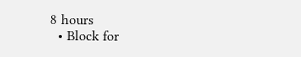8 hours
  • Block for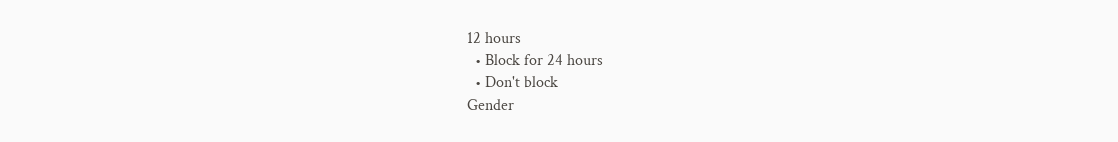12 hours
  • Block for 24 hours
  • Don't block
Gender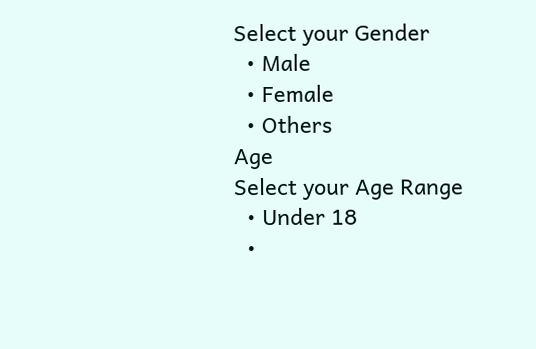Select your Gender
  • Male
  • Female
  • Others
Age
Select your Age Range
  • Under 18
  •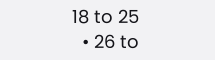18 to 25
  • 26 to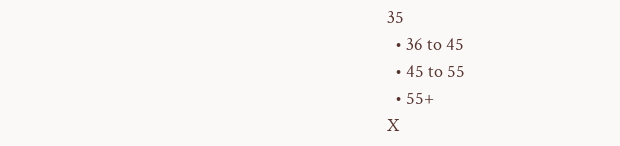35
  • 36 to 45
  • 45 to 55
  • 55+
X